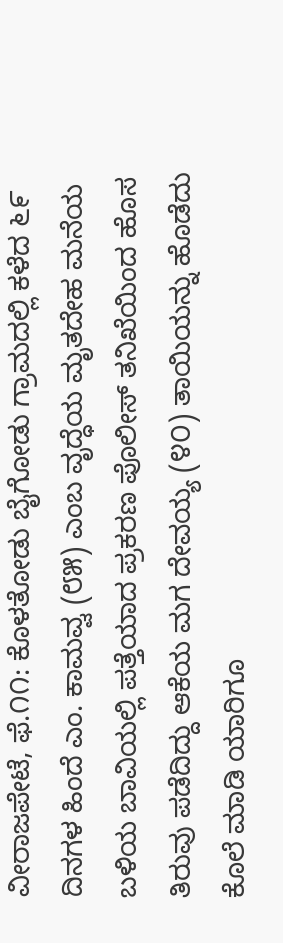ವೀರಾಜಪೇಟೆ, ಫೆ.೧೧: ಕೊಳತೋಡು ಬೈಗೋಡು ಗ್ರಾಮದಲ್ಲಿ ಕಳೆದ ೬೯ ದಿನಗಳ ಹಿಂದೆ ಎಂ. ಕಾಮವ್ವ (೮೫) ಎಂಬ ವೃದ್ಧೆಯ ಮೃತದೇಹ ಮನೆಯ ಬಳಿಯ ಬಾವಿಯಲ್ಲಿ ಪತ್ತೆಯಾದ ಪ್ರಕರಣ ಪೊಲೀಸ್ ತನಿಖೆಯಿಂದ ಹೊಸ ತಿರುವು ಪಡೆದಿದ್ದು ಆಕೆಯ ಮಗ ದೇವಯ್ಯ (೪೦) ತಾಯಿಯನ್ನು ಹೊಡೆದು ಕೊಲೆ ಮಾಡಿ ಯಾರಿಗೂ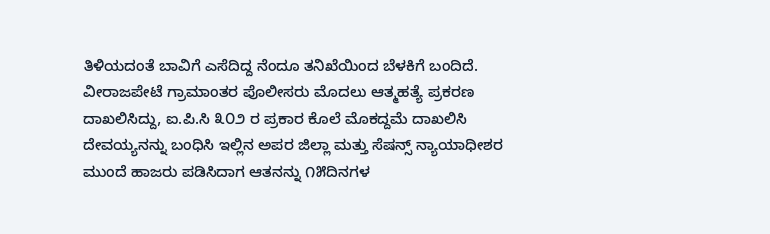ತಿಳಿಯದಂತೆ ಬಾವಿಗೆ ಎಸೆದಿದ್ದ ನೆಂದೂ ತನಿಖೆಯಿಂದ ಬೆಳಕಿಗೆ ಬಂದಿದೆ. ವೀರಾಜಪೇಟೆ ಗ್ರಾಮಾಂತರ ಪೊಲೀಸರು ಮೊದಲು ಆತ್ಮಹತ್ಯೆ ಪ್ರಕರಣ ದಾಖಲಿಸಿದ್ದು, ಐ.ಪಿ.ಸಿ ೩೦೨ ರ ಪ್ರಕಾರ ಕೊಲೆ ಮೊಕದ್ದಮೆ ದಾಖಲಿಸಿ ದೇವಯ್ಯನನ್ನು ಬಂಧಿಸಿ ಇಲ್ಲಿನ ಅಪರ ಜಿಲ್ಲಾ ಮತ್ತು ಸೆಷನ್ಸ್ ನ್ಯಾಯಾಧೀಶರ ಮುಂದೆ ಹಾಜರು ಪಡಿಸಿದಾಗ ಆತನನ್ನು ೧೫ದಿನಗಳ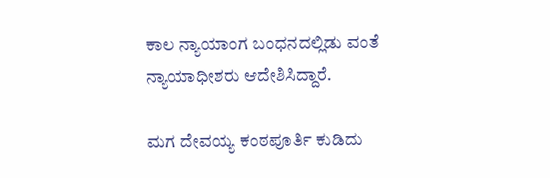ಕಾಲ ನ್ಯಾಯಾಂಗ ಬಂಧನದಲ್ಲಿಡು ವಂತೆ ನ್ಯಾಯಾಧೀಶರು ಆದೇಶಿಸಿದ್ದಾರೆ.

ಮಗ ದೇವಯ್ಯ ಕಂಠಪೂರ್ತಿ ಕುಡಿದು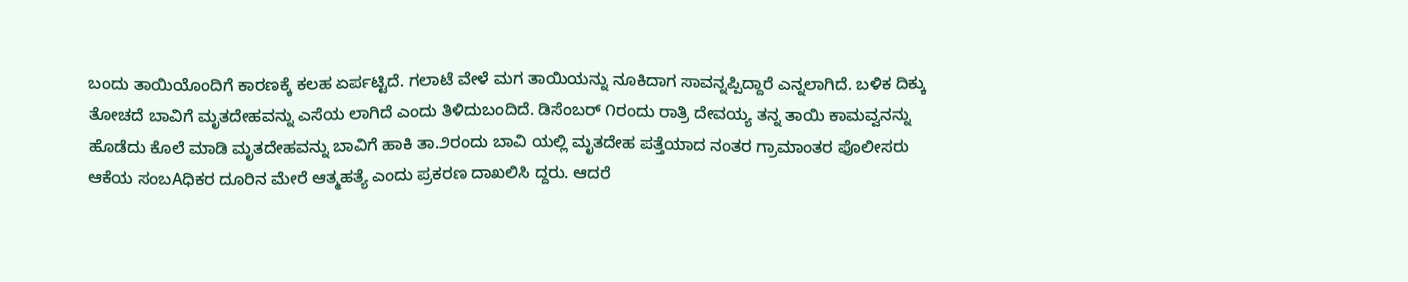ಬಂದು ತಾಯಿಯೊಂದಿಗೆ ಕಾರಣಕ್ಕೆ ಕಲಹ ಏರ್ಪಟ್ಟಿದೆ. ಗಲಾಟೆ ವೇಳೆ ಮಗ ತಾಯಿಯನ್ನು ನೂಕಿದಾಗ ಸಾವನ್ನಪ್ಪಿದ್ದಾರೆ ಎನ್ನಲಾಗಿದೆ. ಬಳಿಕ ದಿಕ್ಕು ತೋಚದೆ ಬಾವಿಗೆ ಮೃತದೇಹವನ್ನು ಎಸೆಯ ಲಾಗಿದೆ ಎಂದು ತಿಳಿದುಬಂದಿದೆ. ಡಿಸೆಂಬರ್ ೧ರಂದು ರಾತ್ರಿ ದೇವಯ್ಯ ತನ್ನ ತಾಯಿ ಕಾಮವ್ವನನ್ನು ಹೊಡೆದು ಕೊಲೆ ಮಾಡಿ ಮೃತದೇಹವನ್ನು ಬಾವಿಗೆ ಹಾಕಿ ತಾ.೨ರಂದು ಬಾವಿ ಯಲ್ಲಿ ಮೃತದೇಹ ಪತ್ತೆಯಾದ ನಂತರ ಗ್ರಾಮಾಂತರ ಪೊಲೀಸರು ಆಕೆಯ ಸಂಬAಧಿಕರ ದೂರಿನ ಮೇರೆ ಆತ್ಮಹತ್ಯೆ ಎಂದು ಪ್ರಕರಣ ದಾಖಲಿಸಿ ದ್ದರು. ಆದರೆ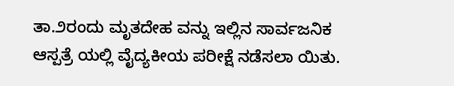ತಾ.೨ರಂದು ಮೃತದೇಹ ವನ್ನು ಇಲ್ಲಿನ ಸಾರ್ವಜನಿಕ ಆಸ್ಪತ್ರೆ ಯಲ್ಲಿ ವೈದ್ಯಕೀಯ ಪರೀಕ್ಷೆ ನಡೆಸಲಾ ಯಿತು.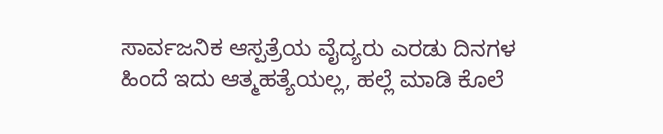ಸಾರ್ವಜನಿಕ ಆಸ್ಪತ್ರೆಯ ವೈದ್ಯರು ಎರಡು ದಿನಗಳ ಹಿಂದೆ ಇದು ಆತ್ಮಹತ್ಯೆಯಲ್ಲ, ಹಲ್ಲೆ ಮಾಡಿ ಕೊಲೆ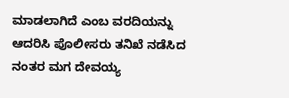ಮಾಡಲಾಗಿದೆ ಎಂಬ ವರದಿಯನ್ನು ಆದರಿಸಿ ಪೊಲೀಸರು ತನಿಖೆ ನಡೆಸಿದ ನಂತರ ಮಗ ದೇವಯ್ಯ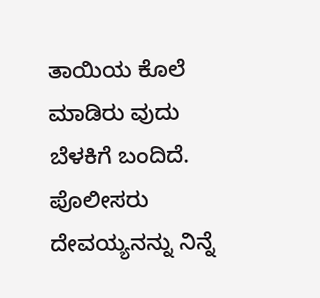ತಾಯಿಯ ಕೊಲೆ ಮಾಡಿರು ವುದು ಬೆಳಕಿಗೆ ಬಂದಿದೆ. ಪೊಲೀಸರು ದೇವಯ್ಯನನ್ನು ನಿನ್ನೆ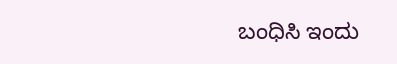ಬಂಧಿಸಿ ಇಂದು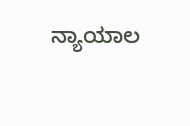ನ್ಯಾಯಾಲ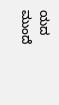ಯದ ಮುಂದೆ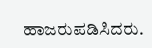ಹಾಜರುಪಡಿಸಿದರು.